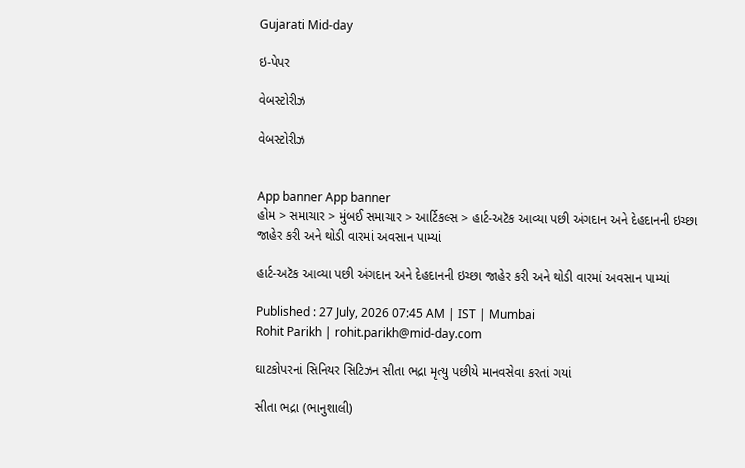Gujarati Mid-day

ઇ-પેપર

વેબસ્ટોરીઝ

વેબસ્ટોરીઝ


App banner App banner
હોમ > સમાચાર > મુંબઈ સમાચાર > આર્ટિકલ્સ > હાર્ટ-અટૅક આવ્યા પછી અંગદાન અને દેહદાનની ઇચ્છા જાહેર કરી અને થોડી વારમાં અવસાન પામ્યાં

હાર્ટ-અટૅક આવ્યા પછી અંગદાન અને દેહદાનની ઇચ્છા જાહેર કરી અને થોડી વારમાં અવસાન પામ્યાં

Published : 27 July, 2026 07:45 AM | IST | Mumbai
Rohit Parikh | rohit.parikh@mid-day.com

ઘાટકોપરનાં સિનિયર સિટિઝન સીતા ભદ્રા મૃત્યુ પછીયે માનવસેવા કરતાં ગયાં

સીતા ભદ્રા (ભાનુશાલી)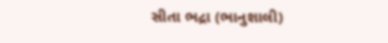સીતા ભદ્રા (ભાનુશાલી)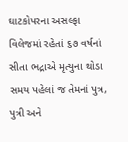ઘાટકોપરના અસલ્ફા વિલેજમાં રહેતાં ૬૭ વર્ષનાં સીતા ભદ્રાએ મૃત્યુના થોડા સમય પહેલાં જ તેમનાં પુત્ર, પુત્રી અને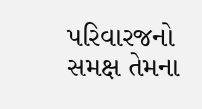પરિવારજનો સમક્ષ તેમના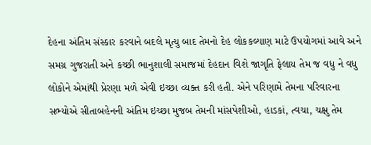દેહના અંતિમ સંસ્કાર કરવાને બદલે મૃત્યુ બાદ તેમનો દેહ લોકકલ્યાણ માટે ઉપયોગમાં આવે અને સમગ્ર ગુજરાતી અને કચ્છી ભાનુશાલી સમાજમાં દેહદાન વિશે જાગૃતિ ફેલાય તેમ જ વધુ ને વધુ લોકોને એમાંથી પ્રેરણા મળે એવી ઇચ્છા વ્યક્ત કરી હતી. એને પરિણામે તેમના પરિવારના સભ્યોએ સીતાબહેનની અંતિમ ઇચ્છા મુજબ તેમની માંસપેશીઓ, હાડકાં, ત્વચા, ચક્ષુ તેમ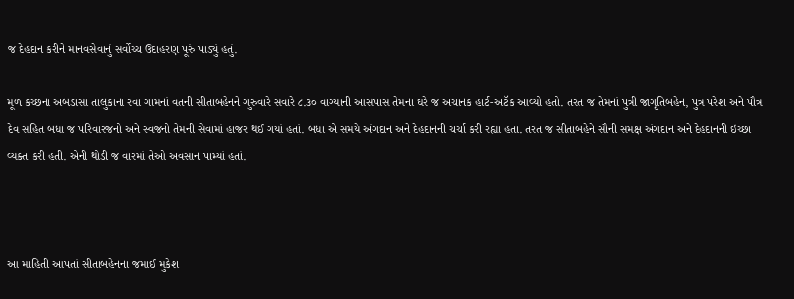જ દેહદાન કરીને માનવસેવાનું સર્વોચ્ચ ઉદાહરણ પૂરું પાડ્યું હતું.

મૂળ કચ્છના અબડાસા તાલુકાના રવા ગામનાં વતની સીતાબહેનને ગુરુવારે સવારે ૮.૩૦ વાગ્યાની આસપાસ તેમના ઘરે જ અચાનક હાર્ટ-અટૅક આવ્યો હતો. તરત જ તેમનાં પુત્રી જાગૃતિબહેન, પુત્ર પરેશ અને પૌત્ર દેવ સહિત બધા જ પરિવારજનો અને સ્વજનો તેમની સેવામાં હાજર થઈ ગયાં હતાં. બધા એ સમયે અંગદાન અને દેહદાનની ચર્ચા કરી રહ્યા હતા. તરત જ સીતાબહેને સૌની સમક્ષ અંગદાન અને દેહદાનની ઇચ્છા વ્યક્ત કરી હતી. એની થોડી જ વારમાં તેઓ અવસાન પામ્યાં હતાં.



આ માહિતી આપતાં સીતાબહેનના જમાઈ મુકેશ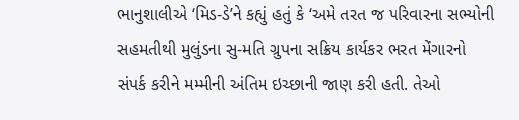ભાનુશાલીએ ‘મિડ-ડે’ને કહ્યું હતું કે ‘અમે તરત જ પરિવારના સભ્યોની સહમતીથી મુલુંડના સુ-મતિ ગ્રુપના સક્રિય કાર્યકર ભરત મેંગારનો સંપર્ક કરીને મમ્મીની અંતિમ ઇચ્છાની જાણ કરી હતી. તેઓ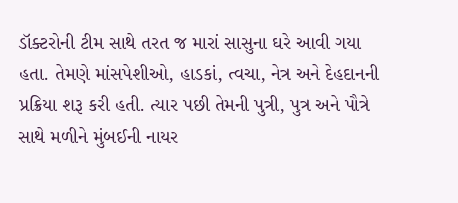ડૉક્ટરોની ટીમ સાથે તરત જ મારાં સાસુના ઘરે આવી ગયા હતા. તેમણે માંસપેશીઓ, હાડકાં, ત્વચા, નેત્ર અને દેહદાનની પ્રક્રિયા શરૂ કરી હતી. ત્યાર પછી તેમની પુત્રી, પુત્ર અને પૌત્રે સાથે મળીને મુંબઈની નાયર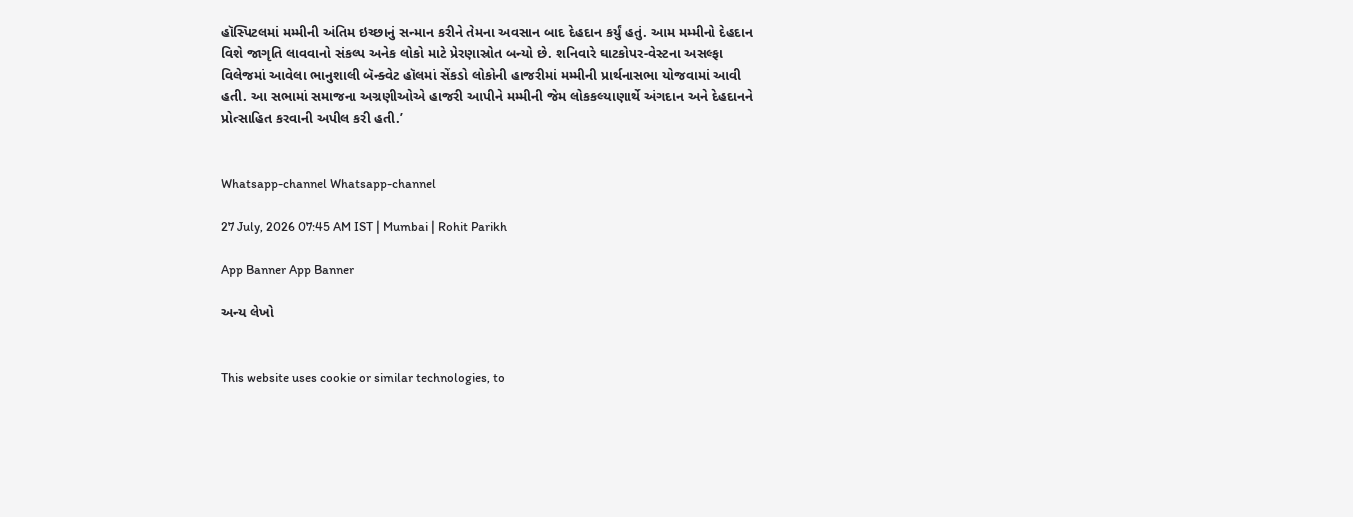હૉસ્પિટલમાં મમ્મીની અંતિમ ઇચ્છાનું સન્માન કરીને તેમના અવસાન બાદ દેહદાન કર્યું હતું. આમ મમ્મીનો દેહદાન વિશે જાગૃતિ લાવવાનો સંકલ્પ અનેક લોકો માટે પ્રેરણાસ્રોત બન્યો છે. શનિવારે ઘાટકોપર-વેસ્ટના અસલ્ફા વિલેજમાં આવેલા ભાનુશાલી બૅન્ક્વેટ હૉલમાં સેંકડો લોકોની હાજરીમાં મમ્મીની પ્રાર્થનાસભા યોજવામાં આવી હતી. આ સભામાં સમાજના અગ્રણીઓએ હાજરી આપીને મમ્મીની જેમ લોકકલ્યાણાર્થે અંગદાન અને દેહદાનને પ્રોત્સાહિત કરવાની અપીલ કરી હતી.’


Whatsapp-channel Whatsapp-channel

27 July, 2026 07:45 AM IST | Mumbai | Rohit Parikh

App Banner App Banner

અન્ય લેખો


This website uses cookie or similar technologies, to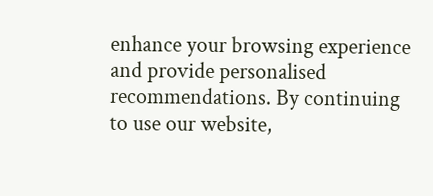enhance your browsing experience and provide personalised recommendations. By continuing to use our website,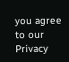you agree to our Privacy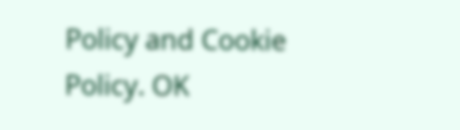Policy and Cookie Policy. OK